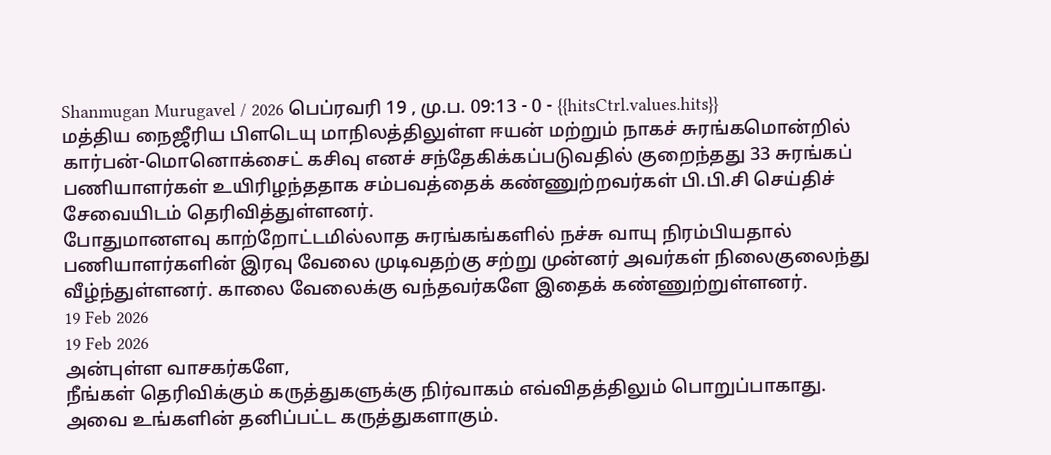Shanmugan Murugavel / 2026 பெப்ரவரி 19 , மு.ப. 09:13 - 0 - {{hitsCtrl.values.hits}}
மத்திய நைஜீரிய பிளடெயு மாநிலத்திலுள்ள ஈயன் மற்றும் நாகச் சுரங்கமொன்றில் கார்பன்-மொனொக்சைட் கசிவு எனச் சந்தேகிக்கப்படுவதில் குறைந்தது 33 சுரங்கப் பணியாளர்கள் உயிரிழந்ததாக சம்பவத்தைக் கண்ணுற்றவர்கள் பி.பி.சி செய்திச் சேவையிடம் தெரிவித்துள்ளனர்.
போதுமானளவு காற்றோட்டமில்லாத சுரங்கங்களில் நச்சு வாயு நிரம்பியதால் பணியாளர்களின் இரவு வேலை முடிவதற்கு சற்று முன்னர் அவர்கள் நிலைகுலைந்து வீழ்ந்துள்ளனர். காலை வேலைக்கு வந்தவர்களே இதைக் கண்ணுற்றுள்ளனர்.
19 Feb 2026
19 Feb 2026
அன்புள்ள வாசகர்களே,
நீங்கள் தெரிவிக்கும் கருத்துகளுக்கு நிர்வாகம் எவ்விதத்திலும் பொறுப்பாகாது. அவை உங்களின் தனிப்பட்ட கருத்துகளாகும்.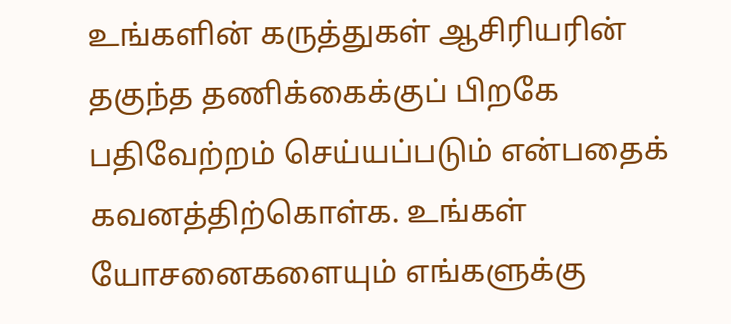உங்களின் கருத்துகள் ஆசிரியரின் தகுந்த தணிக்கைக்குப் பிறகே பதிவேற்றம் செய்யப்படும் என்பதைக் கவனத்திற்கொள்க. உங்கள் யோசனைகளையும் எங்களுக்கு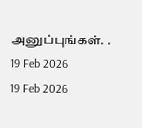அனுப்புங்கள். .
19 Feb 2026
19 Feb 2026